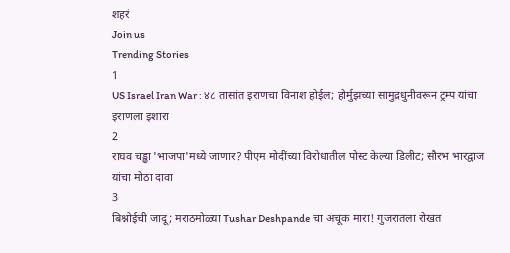शहरं
Join us
Trending Stories
1
US Israel Iran War : ४८ तासांत इराणचा विनाश होईल; होर्मुझच्या सामुद्रधुनीवरून ट्रम्प यांचा इराणला इशारा
2
राघव चड्ढा 'भाजपा'मध्ये जाणार? पीएम मोदींच्या विरोधातील पोस्ट केल्या डिलीट; सौरभ भारद्वाज यांचा मोठा दावा
3
बिश्नोईची जादू; मराठमोळ्या Tushar Deshpande चा अचूक मारा! गुजरातला रोखत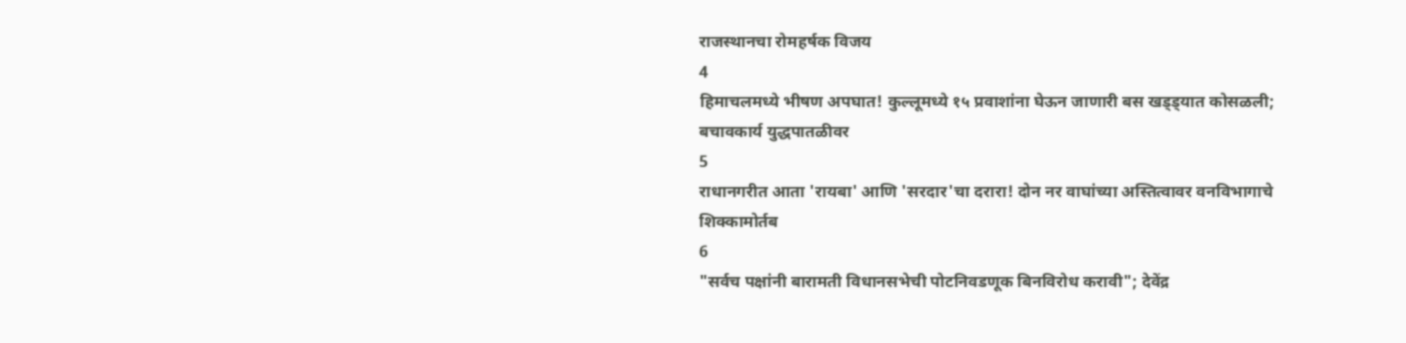राजस्थानचा रोमहर्षक विजय
4
हिमाचलमध्ये भीषण अपघात! कुल्लूमध्ये १५ प्रवाशांना घेऊन जाणारी बस खड्ड्यात कोसळली; बचावकार्य युद्धपातळीवर
5
राधानगरीत आता 'रायबा' आणि 'सरदार'चा दरारा! दोन नर वाघांच्या अस्तित्वावर वनविभागाचे शिक्कामोर्तब
6
"सर्वच पक्षांनी बारामती विधानसभेची पोटनिवडणूक बिनविरोध करावी"; देवेंद्र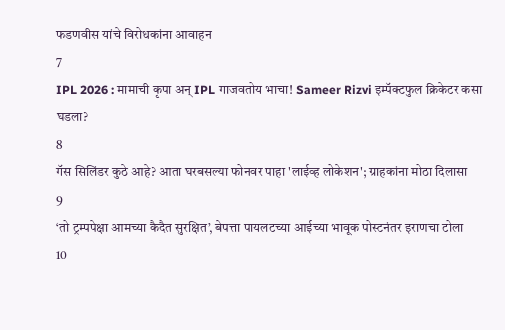फडणवीस यांचे विरोधकांना आवाहन
7
IPL 2026 : मामाची कृपा अन् IPL गाजवतोय भाचा! Sameer Rizvi इम्पॅक्टफुल क्रिकेटर कसा घडला?
8
गॅस सिलिंडर कुठे आहे? आता घरबसल्या फोनवर पाहा 'लाईव्ह लोकेशन'; ग्राहकांना मोठा दिलासा
9
‘तो ट्रम्पपेक्षा आमच्या कैदैत सुरक्षित’, बेपत्ता पायलटच्या आईच्या भावूक पोस्टनंतर इराणचा टोला
10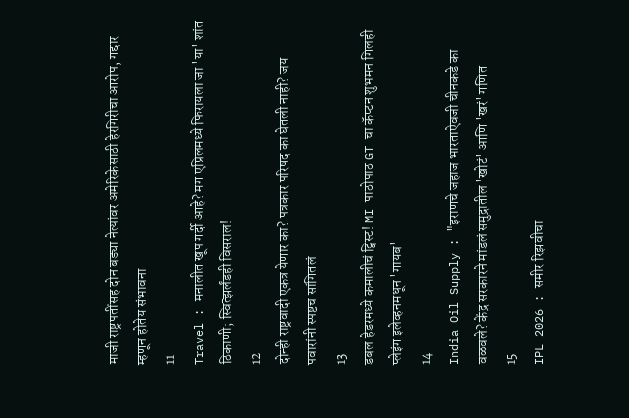माजी राष्ट्रपतींसह दोन बड्या नेत्यांवर अमेरिकेसाठी हेरगिरीचा आरोप, गद्दार म्हणून होतेय संभावना
11
Travel : मनालीत खूप गर्दी आहे? मग एप्रिलमध्ये फिरायला जा 'या' शांत ठिकाणी; स्वित्झर्लंडही विसराल!
12
दोन्ही राष्ट्रवादी एकत्र येणार का? पत्रकार परिषद का घेतली नाही? जय पवारांनी स्पष्टच सांगितलं
13
डबल हेडरमध्ये कमालीचं ट्विस्ट! MI पाठोपाठ GT चा कॅप्टन शुभमन गिलही प्लेइंग इलेव्हनमधून 'गायब'
14
India Oil Supply : "इराणचे जहाज भारताऐवजी चीनकडे का वळवले? केंद्र सरकारने मांडलं समुद्रातील 'खोटं' आणि 'खरं' गणित
15
IPL 2026 : समीर रिझवीचा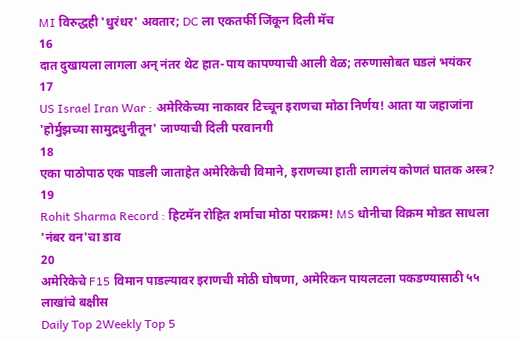MI विरुद्धही 'धुरंधर' अवतार; DC ला एकतर्फी जिंकून दिली मॅच
16
दात दुखायला लागला अन् नंतर थेट हात-पाय कापण्याची आली वेळ; तरुणासोबत घडलं भयंकर
17
US Israel Iran War : अमेरिकेच्या नाकावर टिच्चून इराणचा मोठा निर्णय! आता या जहाजांना 'होर्मुझच्या सामुद्रधुनीतून' जाण्याची दिली परवानगी
18
एका पाठोपाठ एक पाडली जाताहेत अमेरिकेची विमाने, इराणच्या हाती लागलंय कोणतं घातक अस्त्र?
19
Rohit Sharma Record : हिटमॅन रोहित शर्माचा मोठा पराक्रम! MS धोनीचा विक्रम मोडत साधला 'नंबर वन'चा डाव
20
अमेरिकेचे F15 विमान पाडल्यावर इराणची मोठी घोषणा, अमेरिकन पायलटला पकडण्यासाठी ५५ लाखांचे बक्षीस
Daily Top 2Weekly Top 5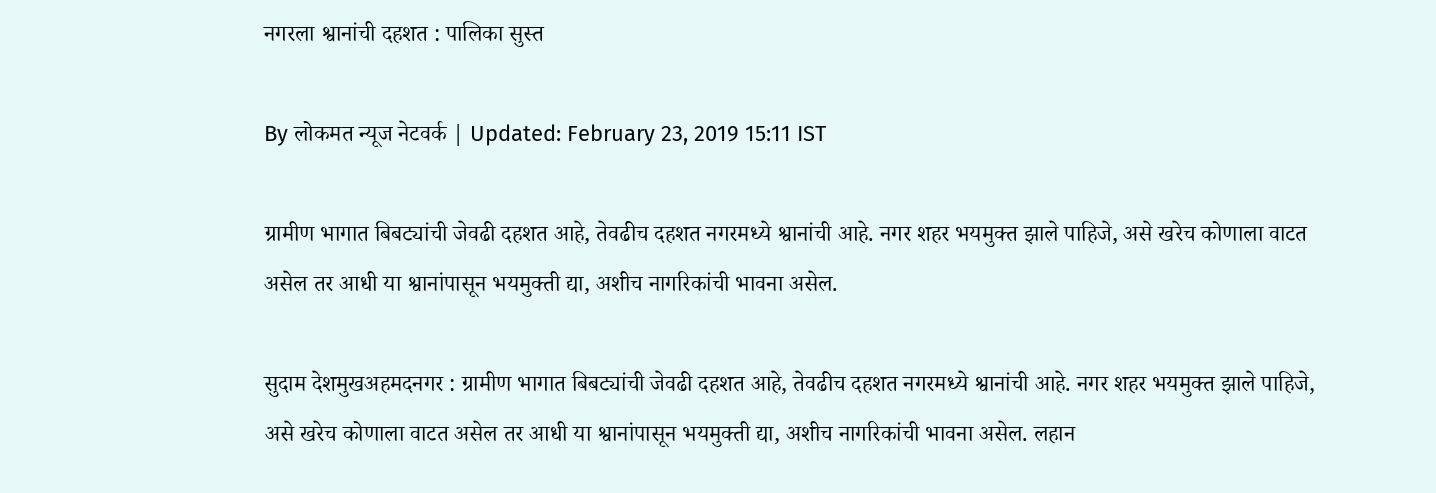नगरला श्वानांची दहशत : पालिका सुस्त

By लोकमत न्यूज नेटवर्क | Updated: February 23, 2019 15:11 IST

ग्रामीण भागात बिबट्यांची जेवढी दहशत आहे, तेवढीच दहशत नगरमध्ये श्वानांची आहे. नगर शहर भयमुक्त झाले पाहिजे, असे खरेच कोणाला वाटत असेल तर आधी या श्वानांपासून भयमुक्ती द्या, अशीच नागरिकांची भावना असेल.

सुदाम देशमुखअहमदनगर : ग्रामीण भागात बिबट्यांची जेवढी दहशत आहे, तेवढीच दहशत नगरमध्ये श्वानांची आहे. नगर शहर भयमुक्त झाले पाहिजे, असे खरेच कोणाला वाटत असेल तर आधी या श्वानांपासून भयमुक्ती द्या, अशीच नागरिकांची भावना असेल. लहान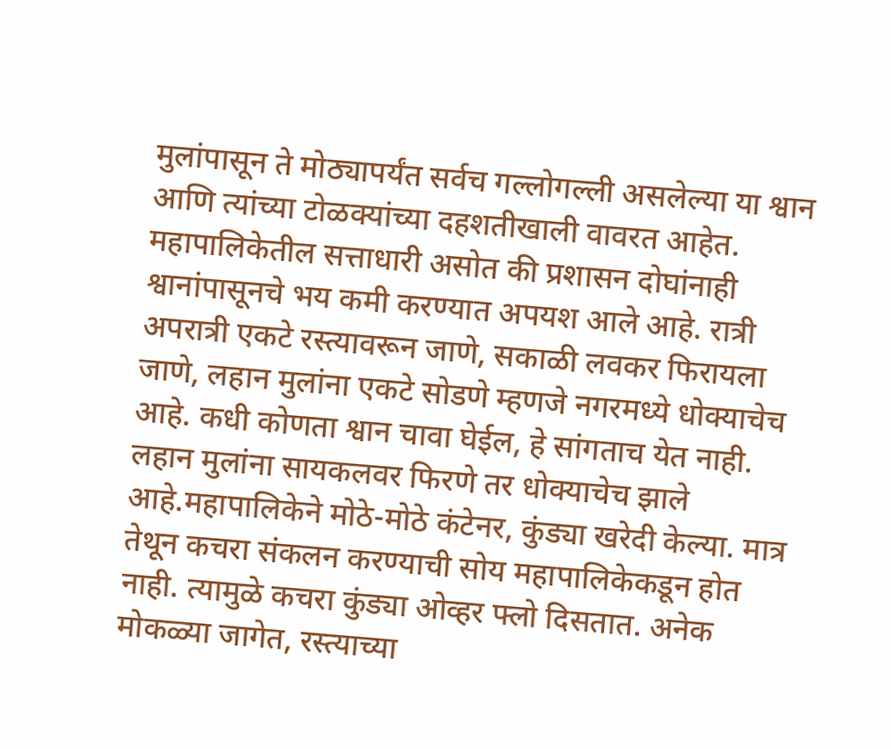मुलांपासून ते मोठ्यापर्यंत सर्वच गल्लोगल्ली असलेल्या या श्वान आणि त्यांच्या टोळक्यांच्या दहशतीखाली वावरत आहेत. महापालिकेतील सत्ताधारी असोत की प्रशासन दोघांनाही श्वानांपासूनचे भय कमी करण्यात अपयश आले आहे. रात्री अपरात्री एकटे रस्त्यावरून जाणे, सकाळी लवकर फिरायला जाणे, लहान मुलांना एकटे सोडणे म्हणजे नगरमध्ये धोक्याचेच आहे. कधी कोणता श्वान चावा घेईल, हे सांगताच येत नाही. लहान मुलांना सायकलवर फिरणे तर धोक्याचेच झाले आहे.महापालिकेने मोठे-मोठे कंटेनर, कुंड्या खरेदी केल्या. मात्र तेथून कचरा संकलन करण्याची सोय महापालिकेकडून होत नाही. त्यामुळे कचरा कुंड्या ओव्हर फ्लो दिसतात. अनेक मोकळ्या जागेत, रस्त्याच्या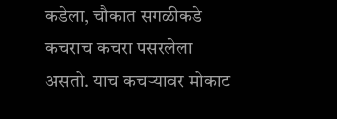कडेला, चौकात सगळीकडे कचराच कचरा पसरलेला असतो. याच कचऱ्यावर मोकाट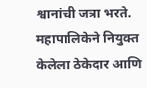श्वानांची जत्रा भरते. महापालिकेने नियुक्त केलेला ठेकेदार आणि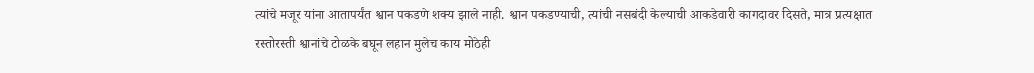त्यांचे मजूर यांना आतापर्यंत श्वान पकडणे शक्य झाले नाही. श्वान पकडण्याची, त्यांची नसबंदी केल्याची आकडेवारी कागदावर दिसते, मात्र प्रत्यक्षात रस्तोरस्ती श्वानांचे टोळके बघून लहान मुलेच काय मोठेही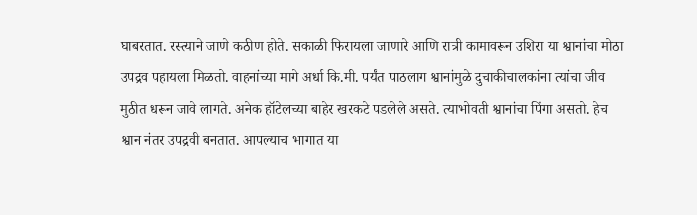घाबरतात. रस्त्याने जाणे कठीण होते. सकाळी फिरायला जाणारे आणि रात्री कामावरून उशिरा या श्वानांचा मोठा उपद्रव पहायला मिळतो. वाहनांच्या मागे अर्धा कि.मी. पर्यंत पाठलाग श्वानांमुळे दुचाकीचालकांना त्यांचा जीव मुठीत धरून जावे लागते. अनेक हॉटेलच्या बाहेर खरकटे पडलेले असते. त्याभोवती श्वानांचा पिंगा असतो. हेच श्वान नंतर उपद्रवी बनतात. आपल्याच भागात या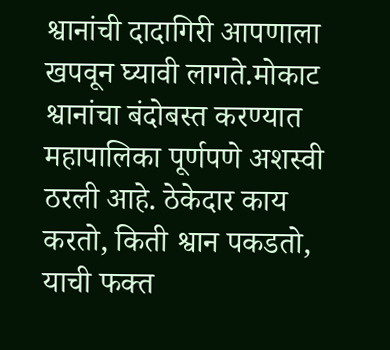श्वानांची दादागिरी आपणाला खपवून घ्यावी लागते.मोकाट श्वानांचा बंदोबस्त करण्यात महापालिका पूर्णपणे अशस्वी ठरली आहे. ठेकेदार काय करतो, किती श्वान पकडतो, याची फक्त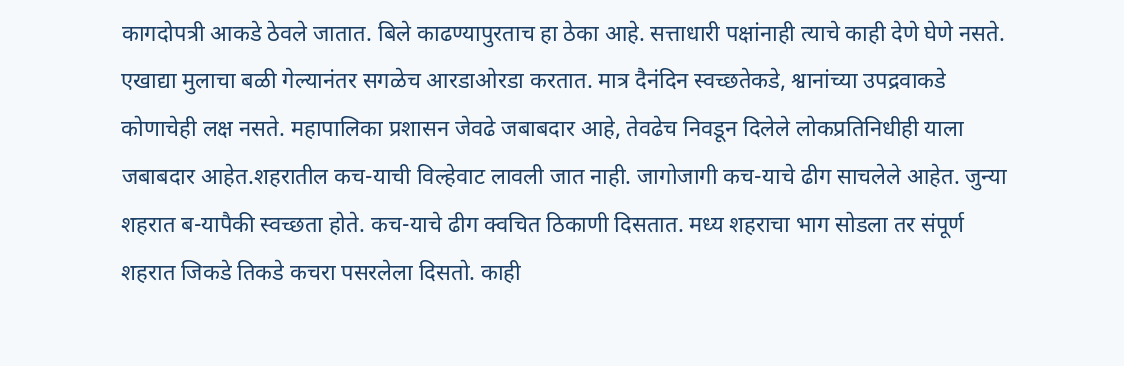कागदोपत्री आकडे ठेवले जातात. बिले काढण्यापुरताच हा ठेका आहे. सत्ताधारी पक्षांनाही त्याचे काही देणे घेणे नसते. एखाद्या मुलाचा बळी गेल्यानंतर सगळेच आरडाओरडा करतात. मात्र दैनंदिन स्वच्छतेकडे, श्वानांच्या उपद्रवाकडे कोणाचेही लक्ष नसते. महापालिका प्रशासन जेवढे जबाबदार आहे, तेवढेच निवडून दिलेले लोकप्रतिनिधीही याला जबाबदार आहेत.शहरातील कच-याची विल्हेवाट लावली जात नाही. जागोजागी कच-याचे ढीग साचलेले आहेत. जुन्या शहरात ब-यापैकी स्वच्छता होते. कच-याचे ढीग क्वचित ठिकाणी दिसतात. मध्य शहराचा भाग सोडला तर संपूर्ण शहरात जिकडे तिकडे कचरा पसरलेला दिसतो. काही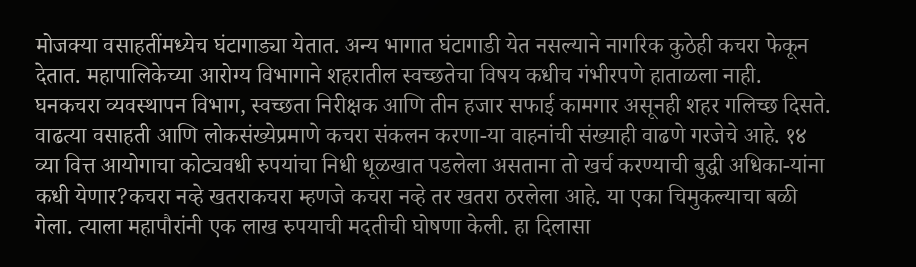मोजक्या वसाहतींमध्येच घंटागाड्या येतात. अन्य भागात घंटागाडी येत नसल्याने नागरिक कुठेही कचरा फेकून देतात. महापालिकेच्या आरोग्य विभागाने शहरातील स्वच्छतेचा विषय कधीच गंभीरपणे हाताळला नाही. घनकचरा व्यवस्थापन विभाग, स्वच्छता निरीक्षक आणि तीन हजार सफाई कामगार असूनही शहर गलिच्छ दिसते. वाढत्या वसाहती आणि लोकसंख्येप्रमाणे कचरा संकलन करणा-या वाहनांची संख्याही वाढणे गरजेचे आहे. १४ व्या वित्त आयोगाचा कोट्यवधी रुपयांचा निधी धूळखात पडलेला असताना तो खर्च करण्याची बुद्धी अधिका-यांना कधी येणार?कचरा नव्हे खतराकचरा म्हणजे कचरा नव्हे तर खतरा ठरलेला आहे. या एका चिमुकल्याचा बळी गेला. त्याला महापौरांनी एक लाख रुपयाची मदतीची घोषणा केली. हा दिलासा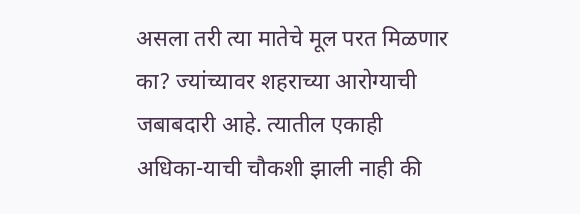असला तरी त्या मातेचे मूल परत मिळणार का? ज्यांच्यावर शहराच्या आरोग्याची जबाबदारी आहे. त्यातील एकाही अधिका-याची चौकशी झाली नाही की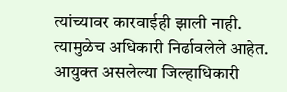त्यांच्यावर कारवाईही झाली नाही. त्यामुळेच अधिकारी निर्ढावलेले आहेत. आयुक्त असलेल्या जिल्हाधिकारी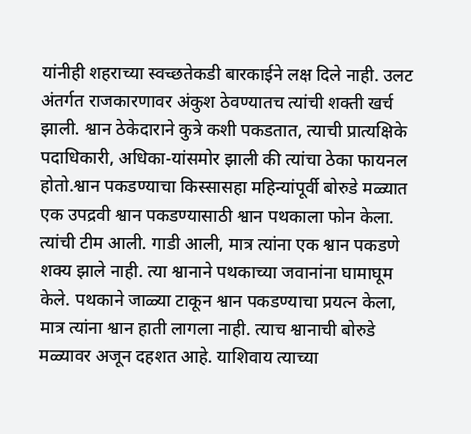यांनीही शहराच्या स्वच्छतेकडी बारकाईने लक्ष दिले नाही. उलट अंतर्गत राजकारणावर अंकुश ठेवण्यातच त्यांची शक्ती खर्च झाली. श्वान ठेकेदाराने कुत्रे कशी पकडतात, त्याची प्रात्यक्षिके पदाधिकारी, अधिका-यांसमोर झाली की त्यांचा ठेका फायनल होतो.श्वान पकडण्याचा किस्सासहा महिन्यांपूर्वी बोरुडे मळ्यात एक उपद्रवी श्वान पकडण्यासाठी श्वान पथकाला फोन केला. त्यांची टीम आली. गाडी आली, मात्र त्यांना एक श्वान पकडणे शक्य झाले नाही. त्या श्वानाने पथकाच्या जवानांना घामाघूम केले. पथकाने जाळ्या टाकून श्वान पकडण्याचा प्रयत्न केला, मात्र त्यांना श्वान हाती लागला नाही. त्याच श्वानाची बोरुडे मळ्यावर अजून दहशत आहे. याशिवाय त्याच्या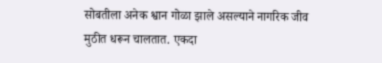सोबतीला अनेक श्वान गोळा झाले असल्याने नागरिक जीव मुठीत धरून चालतात. एकदा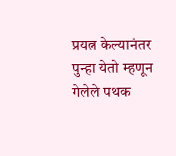प्रयत्न केल्यानंतर पुन्हा येतो म्हणून गेलेले पथक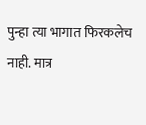पुन्हा त्या भागात फिरकलेच नाही. मात्र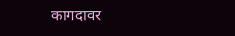कागदावर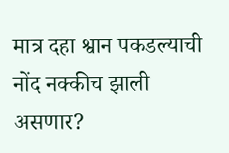मात्र दहा श्वान पकडल्याची नोंद नक्कीच झाली असणार?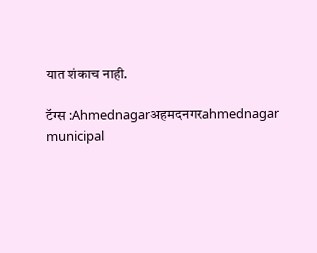यात शंकाच नाही.

टॅग्स :Ahmednagarअहमदनगरahmednagar municipal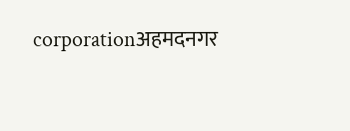corporationअहमदनगर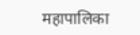महापालिका